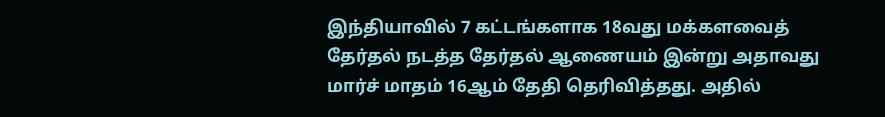இந்தியாவில் 7 கட்டங்களாக 18வது மக்களவைத் தேர்தல் நடத்த தேர்தல் ஆணையம் இன்று அதாவது மார்ச் மாதம் 16ஆம் தேதி தெரிவித்தது. அதில்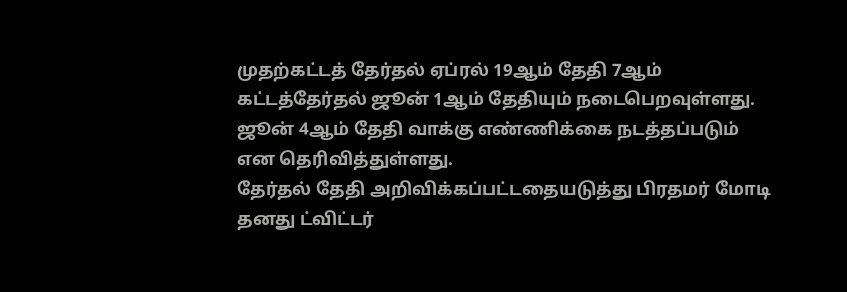முதற்கட்டத் தேர்தல் ஏப்ரல் 19ஆம் தேதி 7ஆம் கட்டத்தேர்தல் ஜூன் 1ஆம் தேதியும் நடைபெறவுள்ளது. ஜூன் 4ஆம் தேதி வாக்கு எண்ணிக்கை நடத்தப்படும் என தெரிவித்துள்ளது.
தேர்தல் தேதி அறிவிக்கப்பட்டதையடுத்து பிரதமர் மோடி தனது ட்விட்டர்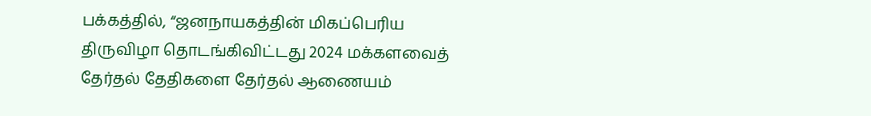பக்கத்தில், “ஜனநாயகத்தின் மிகப்பெரிய திருவிழா தொடங்கிவிட்டது 2024 மக்களவைத் தேர்தல் தேதிகளை தேர்தல் ஆணையம்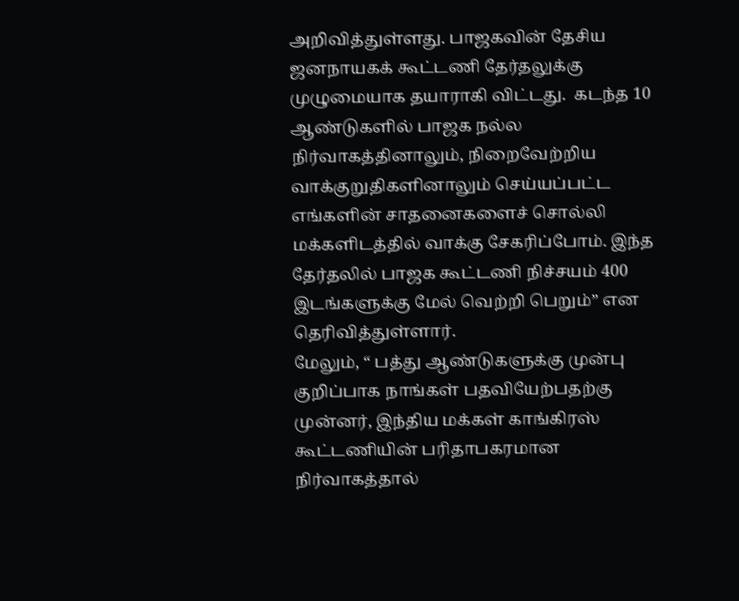அறிவித்துள்ளது. பாஜகவின் தேசிய ஜனநாயகக் கூட்டணி தேர்தலுக்கு முழுமையாக தயாராகி விட்டது.  கடந்த 10 ஆண்டுகளில் பாஜக நல்ல நிர்வாகத்தினாலும், நிறைவேற்றிய வாக்குறுதிகளினாலும் செய்யப்பட்ட எங்களின் சாதனைகளைச் சொல்லி மக்களிடத்தில் வாக்கு சேகரிப்போம். இந்த தேர்தலில் பாஜக கூட்டணி நிச்சயம் 400 இடங்களுக்கு மேல் வெற்றி பெறும்” என தெரிவித்துள்ளார்.
மேலும், “ பத்து ஆண்டுகளுக்கு முன்பு குறிப்பாக நாங்கள் பதவியேற்பதற்கு முன்னர், இந்திய மக்கள் காங்கிரஸ் கூட்டணியின் பரிதாபகரமான நிர்வாகத்தால்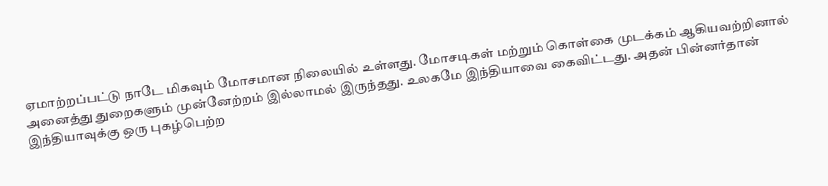ஏமாற்றப்பட்டு நாடே மிகவும் மோசமான நிலையில் உள்ளது. மோசடிகள் மற்றும் கொள்கை முடக்கம் ஆகியவற்றினால் அனைத்து துறைகளும் முன்னேற்றம் இல்லாமல் இருந்தது. உலகமே இந்தியாவை கைவிட்டது. அதன் பின்னர்தான் இந்தியாவுக்கு ஒரு புகழ்பெற்ற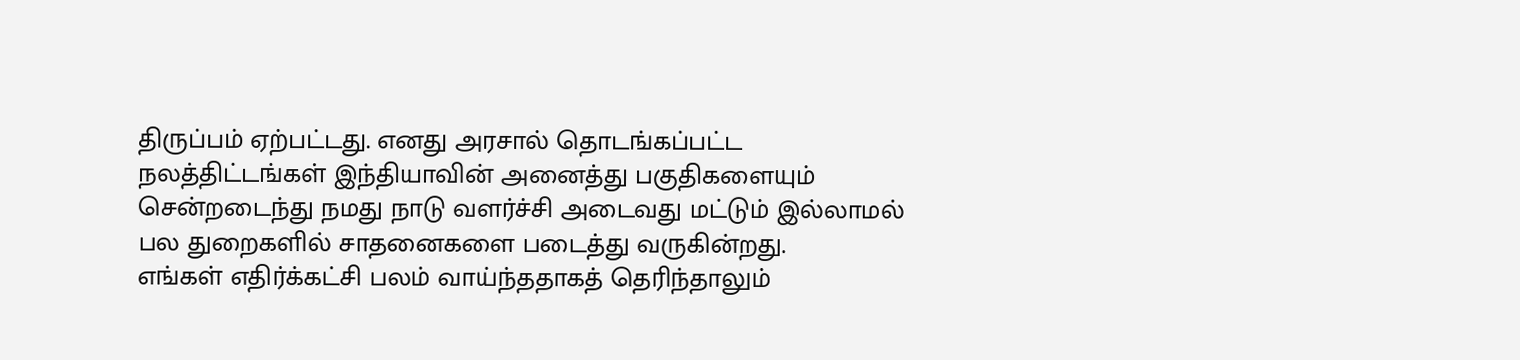திருப்பம் ஏற்பட்டது. எனது அரசால் தொடங்கப்பட்ட நலத்திட்டங்கள் இந்தியாவின் அனைத்து பகுதிகளையும் சென்றடைந்து நமது நாடு வளர்ச்சி அடைவது மட்டும் இல்லாமல் பல துறைகளில் சாதனைகளை படைத்து வருகின்றது.
எங்கள் எதிர்க்கட்சி பலம் வாய்ந்ததாகத் தெரிந்தாலும்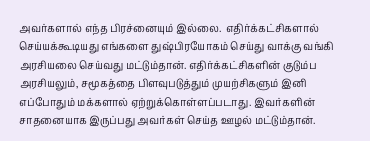அவர்களால் எந்த பிரச்னையும் இல்லை.  எதிர்க்கட்சிகளால் செய்யக்கூடியது எங்களை துஷ்பிரயோகம் செய்து வாக்கு வங்கி அரசியலை செய்வது மட்டும்தான். எதிர்க்கட்சிகளின் குடும்ப அரசியலும், சமூகத்தை பிளவுபடுத்தும் முயற்சிகளும் இனி எப்போதும் மக்களால் ஏற்றுக்கொள்ளப்படாது. இவர்களின் சாதனையாக இருப்பது அவர்கள் செய்த ஊழல் மட்டும்தான்.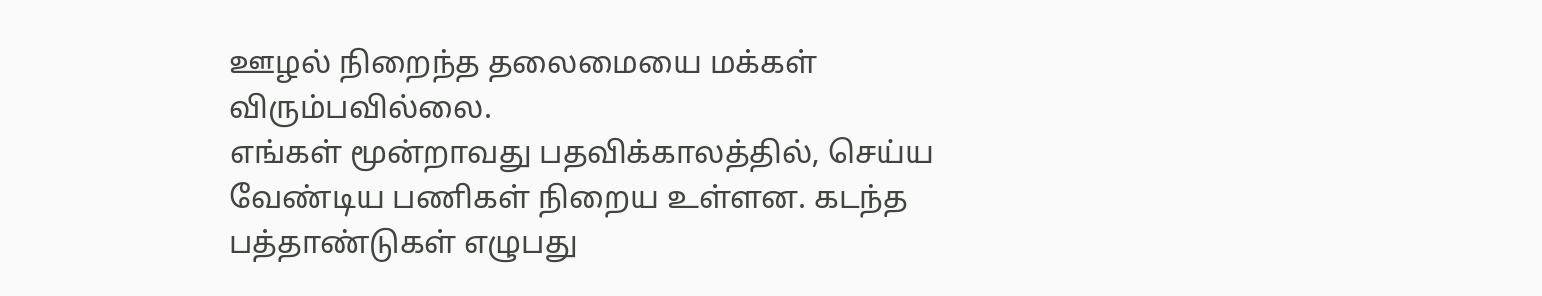ஊழல் நிறைந்த தலைமையை மக்கள் விரும்பவில்லை.
எங்கள் மூன்றாவது பதவிக்காலத்தில், செய்ய வேண்டிய பணிகள் நிறைய உள்ளன. கடந்த பத்தாண்டுகள் எழுபது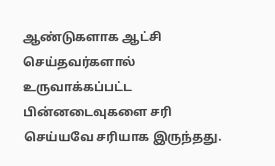ஆண்டுகளாக ஆட்சி செய்தவர்களால் உருவாக்கப்பட்ட பின்னடைவுகளை சரி செய்யவே சரியாக இருந்தது.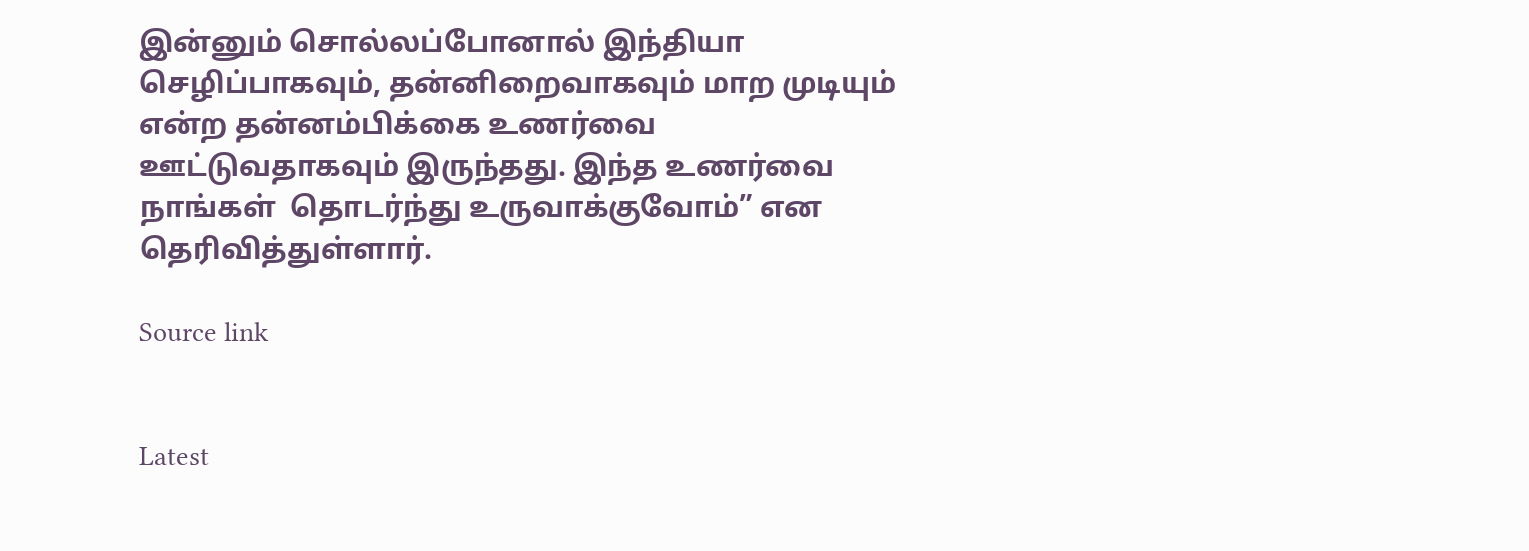இன்னும் சொல்லப்போனால் இந்தியா செழிப்பாகவும், தன்னிறைவாகவும் மாற முடியும் என்ற தன்னம்பிக்கை உணர்வை ஊட்டுவதாகவும் இருந்தது. இந்த உணர்வை நாங்கள்  தொடர்ந்து உருவாக்குவோம்” என தெரிவித்துள்ளார்.

Source link


Latest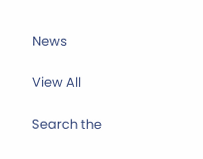News

View All

Search the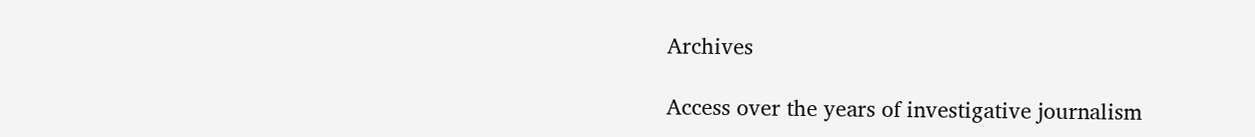Archives

Access over the years of investigative journalism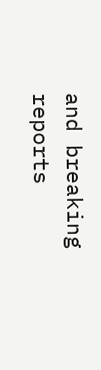and breaking reports